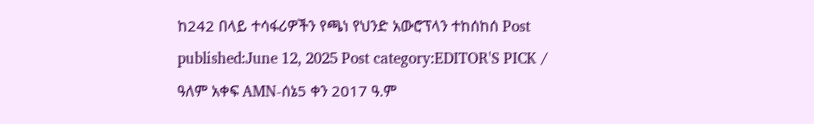ከ242 በላይ ተሳፋሪዎችን የጫነ የህንድ አውሮፕላን ተከሰከሰ Post published:June 12, 2025 Post category:EDITOR'S PICK / ዓለም አቀፍ AMN-ሰኔ5 ቀን 2017 ዓ.ም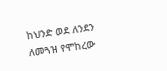ከህንድ ወደ ለንደን ለመጓዝ የሞከረው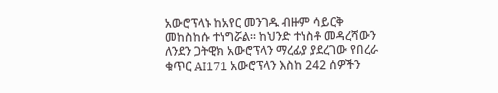አውሮፕላኑ ከአየር መንገዱ ብዙም ሳይርቅ መከስከሱ ተነግሯል፡፡ ከህንድ ተነስቶ መዳረሻውን ለንደን ጋትዊክ አውሮፕላን ማረፊያ ያደረገው የበረራ ቁጥር AI171 አውሮፕላን እስከ 242 ሰዎችን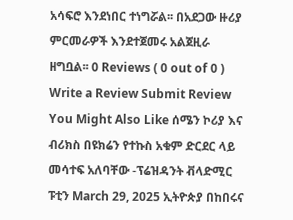አሳፍሮ እንደነበር ተነግሯል፡፡ በአደጋው ዙሪያ ምርመራዎች እንደተጀመሩ አልጀዚራ ዘግቧል፡፡ 0 Reviews ( 0 out of 0 ) Write a Review Submit Review You Might Also Like ሰሜን ኮሪያ እና ብሪክስ በዩክሬን የተኩስ አቁም ድርደር ላይ መሳተፍ አለባቸው -ፕሬዝዳንት ቭላድሚር ፑቲን March 29, 2025 ኢትዮጵያ በከበሩና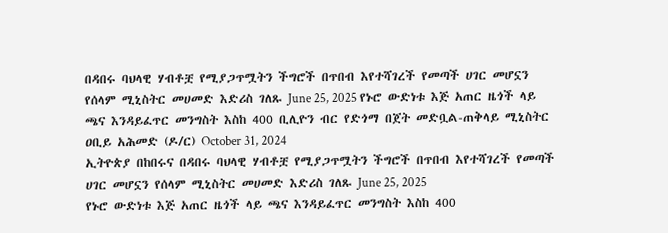በዳበሩ ባህላዊ ሃብቶቿ የሚያጋጥሟትን ችግሮች በጥበብ እየተሻገረች የመጣች ሀገር መሆኗን የሰላም ሚኒስትር መሀመድ እድሪስ ገለጹ June 25, 2025 የኑሮ ውድነቱ እጅ አጠር ዜጎች ላይ ጫና እንዳይፈጥር መንግስት እስከ 400 ቢሊዮን ብር የድጎማ በጀት መድቧል-ጠቅላይ ሚኒስትር ዐቢይ አሕመድ (ዶ/ር) October 31, 2024
ኢትዮጵያ በከበሩና በዳበሩ ባህላዊ ሃብቶቿ የሚያጋጥሟትን ችግሮች በጥበብ እየተሻገረች የመጣች ሀገር መሆኗን የሰላም ሚኒስትር መሀመድ እድሪስ ገለጹ June 25, 2025
የኑሮ ውድነቱ እጅ አጠር ዜጎች ላይ ጫና እንዳይፈጥር መንግስት እስከ 400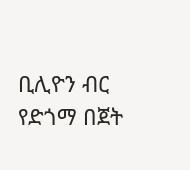ቢሊዮን ብር የድጎማ በጀት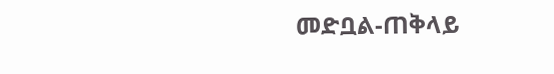መድቧል-ጠቅላይ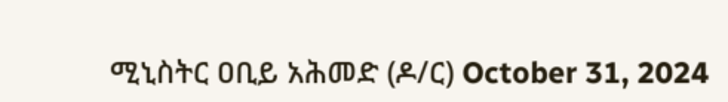ሚኒስትር ዐቢይ አሕመድ (ዶ/ር) October 31, 2024